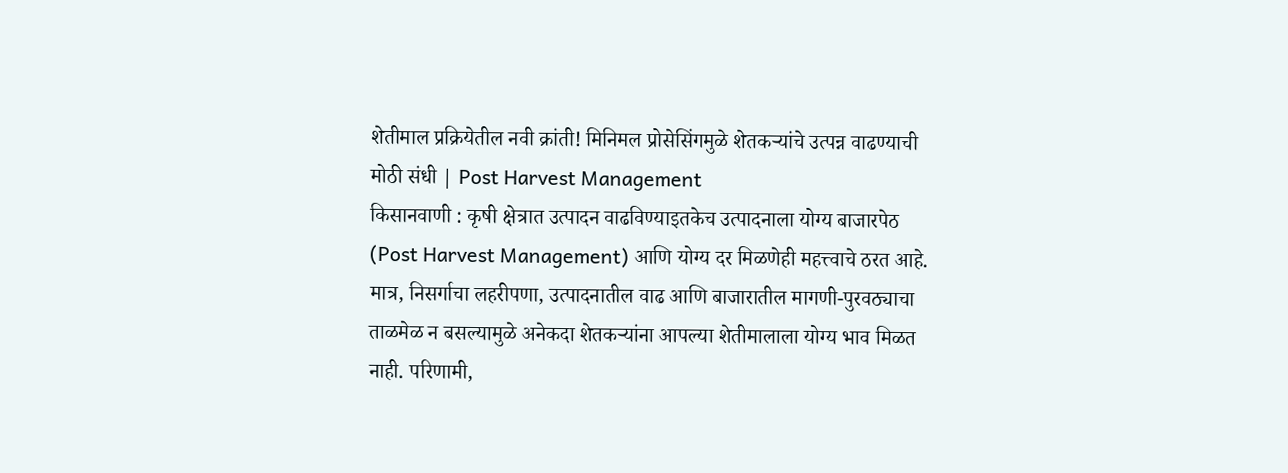शेतीमाल प्रक्रियेतील नवी क्रांती! मिनिमल प्रोसेसिंगमुळे शेतकऱ्यांचे उत्पन्न वाढण्याची मोठी संधी | Post Harvest Management
किसानवाणी : कृषी क्षेत्रात उत्पादन वाढविण्याइतकेच उत्पादनाला योग्य बाजारपेठ (Post Harvest Management) आणि योग्य दर मिळणेही महत्त्वाचे ठरत आहे. मात्र, निसर्गाचा लहरीपणा, उत्पादनातील वाढ आणि बाजारातील मागणी-पुरवठ्याचा ताळमेळ न बसल्यामुळे अनेकदा शेतकऱ्यांना आपल्या शेतीमालाला योग्य भाव मिळत नाही. परिणामी,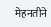मेहनतीने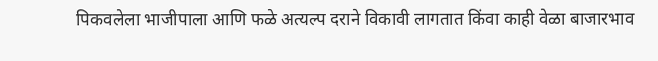पिकवलेला भाजीपाला आणि फळे अत्यल्प दराने विकावी लागतात किंवा काही वेळा बाजारभाव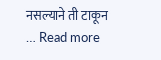नसल्याने ती टाकून … Read more